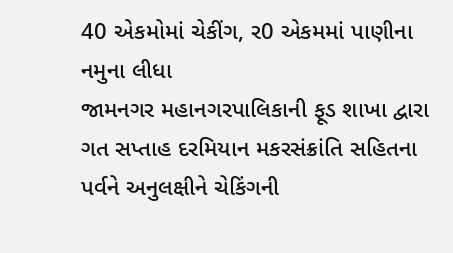40 એકમોમાં ચેકીંગ, ર0 એકમમાં પાણીના નમુના લીધા
જામનગર મહાનગરપાલિકાની ફૂડ શાખા દ્વારા ગત સપ્તાહ દરમિયાન મકરસંક્રાંતિ સહિતના પર્વને અનુલક્ષીને ચેકિંગની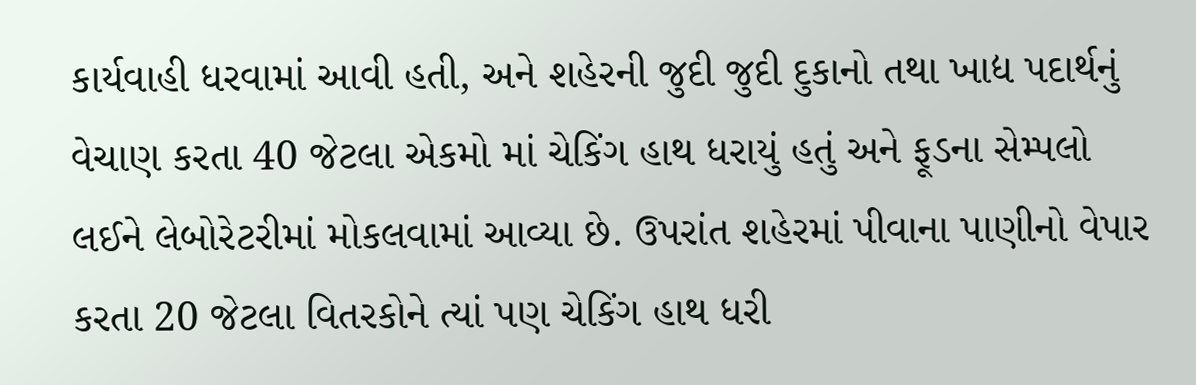કાર્યવાહી ધરવામાં આવી હતી, અને શહેરની જુદી જુદી દુકાનો તથા ખાદ્ય પદાર્થનું વેચાણ કરતા 40 જેટલા એકમો માં ચેકિંગ હાથ ધરાયું હતું અને ફૂડના સેમ્પલો લઈને લેબોરેટરીમાં મોકલવામાં આવ્યા છે. ઉપરાંત શહેરમાં પીવાના પાણીનો વેપાર કરતા 20 જેટલા વિતરકોને ત્યાં પણ ચેકિંગ હાથ ધરી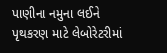પાણીના નમુના લઈને પૃથકરણ માટે લેબોરેટરીમાં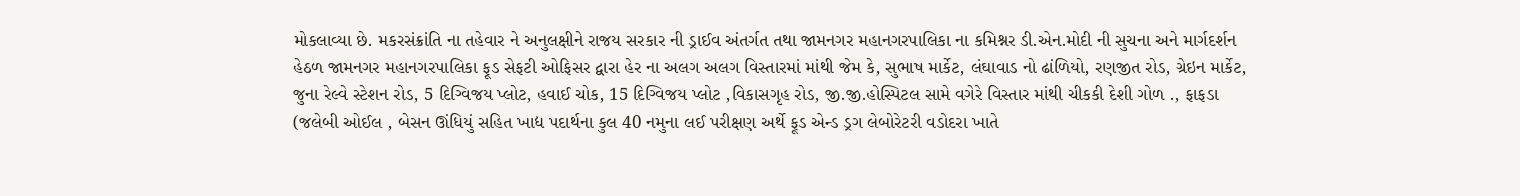મોકલાવ્યા છે. મકરસંક્રાંતિ ના તહેવાર ને અનુલક્ષીને રાજય સરકાર ની ડ્રાઈવ અંતર્ગત તથા જામનગર મહાનગરપાલિકા ના કમિશ્નર ડી.એન.મોદી ની સુચના અને માર્ગદર્શન હેઠળ જામનગર મહાનગરપાલિકા ફૂડ સેફટી ઓફિસર દ્વારા હેર ના અલગ અલગ વિસ્તારમાં માંથી જેમ કે, સુભાષ માર્કેટ, લંઘાવાડ નો ઢાંળિયો, રણજીત રોડ, ગ્રેઇન માર્કેટ, જુના રેલ્વે સ્ટેશન રોડ, 5 દિગ્વિજય પ્લોટ, હવાઈ ચોક, 15 દિગ્વિજય પ્લોટ ,વિકાસગૃહ રોડ, જી.જી.હોસ્પિટલ સામે વગેરે વિસ્તાર માંથી ચીકકી દેશી ગોળ ., ફાફડા (જલેબી ઓઈલ , બેસન ઊંધિયું સહિત ખાદ્ય પદાર્થના કુલ 40 નમુના લઈ પરીક્ષણ અર્થે ફૂડ એન્ડ ડ્રગ લેબોરેટરી વડોદરા ખાતે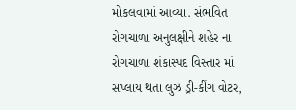મોકલવામાં આવ્યા. સંભવિત રોગચાળા અનુલક્ષીને શહેર ના રોગચાળા શંકાસ્પદ વિસ્તાર માં સપ્લાય થતા લુઝ ડ્રી-કીંગ વોટર,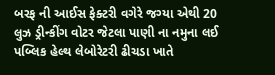બરફ ની આઈસ ફેક્ટરી વગેરે જગ્યા એથી 20 લુઝ ડ્રીન્કીંગ વોટર જેટલા પાણી ના નમુના લઈ પબ્લિક હેલ્થ લેબોરેટરી ઢીચડા ખાતે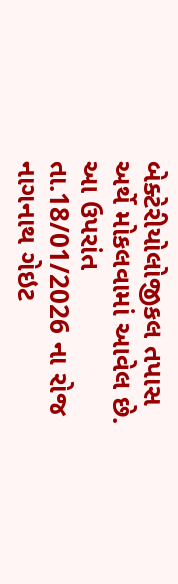બેક્ટેરીયોલોજીકલ તપાસ અર્થે મોકલવામાં આવેલ છે. આ ઉપરાંત તા.18/01/2026 ના રોજ નાગનાથ ગેઇટ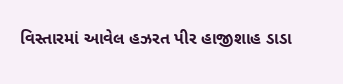વિસ્તારમાં આવેલ હઝરત પીર હાજીશાહ ડાડા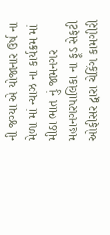ની જગ્યા એ યોજાનાર ઉર્ષ ના મેળા માં ન્યાઝ ના કાર્યક્રમ માં મીઠા ભાત નું જામનગર મહાનગરપાલિકા ના ફૂડ સેફટી ઓફીસર દ્વારા ચેકિંગ કામગીરી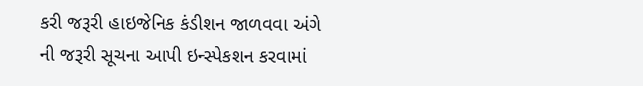કરી જરૂરી હાઇજેનિક કંડીશન જાળવવા અંગે ની જરૂરી સૂચના આપી ઇન્સ્પેકશન કરવામાં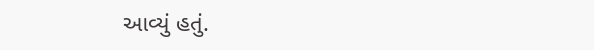આવ્યું હતું.